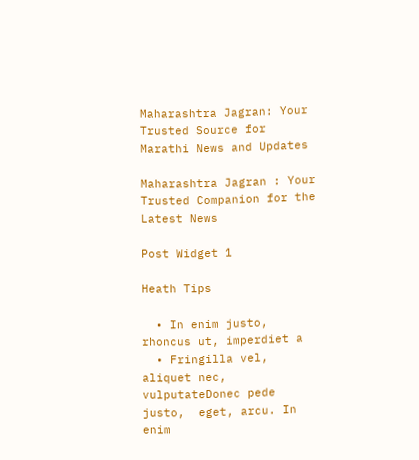Maharashtra Jagran: Your Trusted Source for Marathi News and Updates

Maharashtra Jagran : Your Trusted Companion for the Latest News

Post Widget 1

Heath Tips

  • In enim justo, rhoncus ut, imperdiet a
  • Fringilla vel, aliquet nec, vulputateDonec pede justo,  eget, arcu. In enim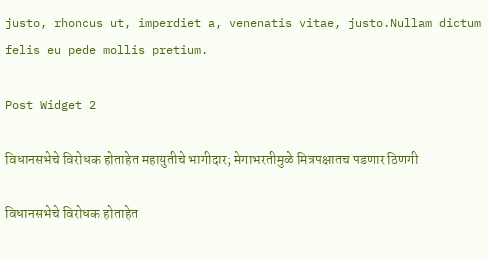justo, rhoncus ut, imperdiet a, venenatis vitae, justo.Nullam dictum felis eu pede mollis pretium.

Post Widget 2

विधानसभेचे विरोधक होताहेत महायुतीचे भागीदार; मेगाभरतीमुळे मित्रपक्षातच पडणार ठिणगी

विधानसभेचे विरोधक होताहेत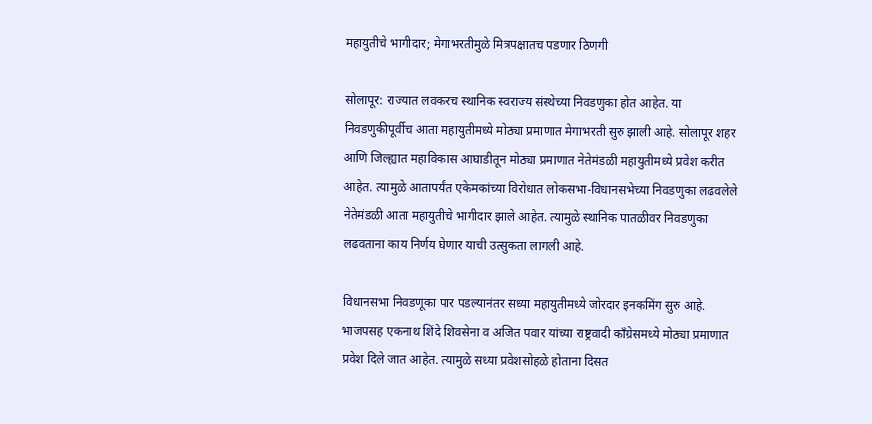महायुतीचे भागीदार; मेगाभरतीमुळे मित्रपक्षातच पडणार ठिणगी

सोलापूर: राज्यात लवकरच स्थानिक स्वराज्य संस्थेच्या निवडणुका होत आहेत. या निवडणुकीपूर्वीच आता महायुतीमध्ये मोठ्या प्रमाणात मेगाभरती सुरु झाली आहे. सोलापूर शहर आणि जिल्ह्यात महाविकास आघाडीतून मोठ्या प्रमाणात नेतेमंडळी महायुतीमध्ये प्रवेश करीत आहेत. त्यामुळे आतापर्यंत एकेमकांच्या विरोधात लोकसभा-विधानसभेच्या निवडणुका लढवलेले नेतेमंडळी आता महायुतीचे भागीदार झाले आहेत. त्यामुळे स्थानिक पातळीवर निवडणुका लढवताना काय निर्णय घेणार याची उत्सुकता लागली आहे.

विधानसभा निवडणू‌का पार पडल्यानंतर सध्या महायुतीमध्ये जोरदार इनकमिंग सुरु आहे. भाजपसह एकनाथ शिंदे शिवसेना व अजित पवार यांच्या राष्ट्रवादी काँग्रेसमध्ये मोठ्या प्रमाणात प्रवेश दिले जात आहेत. त्यामुळे सध्या प्रवेशसोहळे होताना दिसत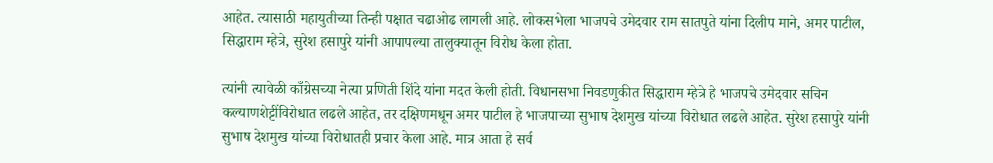आहेत. त्यासाठी महायुतीच्या तिन्ही पक्षात चढाओढ लागली आहे. लोकसभेला भाजपचे उमेदवार राम सातपुते यांना दिलीप माने, अमर पाटील, सिद्धाराम म्हेत्रे, सुरेश हसापुरे यांनी आपापल्या तालुक्यातून विरोध केला होता.

त्यांनी त्यावेळी काँग्रेसच्या नेत्या प्रणिती शिंदे यांना मदत केली होती. विधानसभा निवडणुकीत सिद्धाराम म्हेत्रे हे भाजपचे उमेदवार सचिन कल्याणशेट्टींविरोधात लढले आहेत, तर दक्षिणमधून अमर पाटील हे भाजपाच्या सुभाष देशमुख यांच्या विरोधात लढले आहेत. सुरेश हसापुरे यांनी सुभाष देशमुख यांच्या विरोधातही प्रचार केला आहे. मात्र आता हे सर्व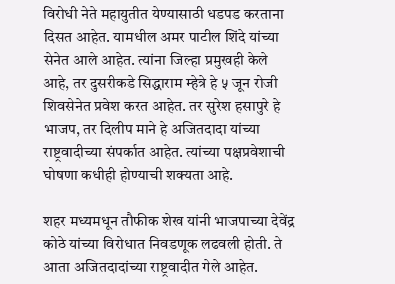विरोधी नेते महायुतीत येण्यासाठी धडपड करताना दिसत आहेत. यामधील अमर पाटील शिंदे यांच्या सेनेत आले आहेत. त्यांना जिल्हा प्रमुखही केले आहे, तर दुसरीकडे सिद्धाराम म्हेत्रे हे ५ जून रोजी शिवसेनेत प्रवेश करत आहेत. तर सुरेश हसापुरे हे भाजप, तर दिलीप माने हे अजितदादा यांच्या राष्ट्रवादीच्या संपर्कात आहेत. त्यांच्या पक्षप्रवेशाची घोषणा कधीही होण्याची शक्यता आहे.

शहर मध्यमधून तौफीक शेख यांनी भाजपाच्या देवेंद्र कोठे यांच्या विरोधात निवडणूक लढवली होती. ते आता अजितदादांच्या राष्ट्रवादीत गेले आहेत.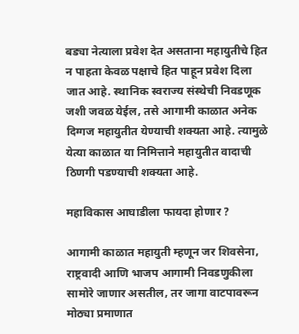बड्या नेत्याला प्रवेश देत असताना महायुतीचे हित न पाहता केवळ पक्षाचे हित पाहून प्रवेश दिला जात आहे. स्थानिक स्वराज्य संस्थेची निवडणूक जशी जवळ येईल, तसे आगामी काळात अनेक दिग्गज महायुतीत येण्याची शक्यता आहे. त्यामुळे येत्या काळात या निमित्ताने महायुतीत वादाची ठिणगी पडण्याची शक्यता आहे.

महाविकास आघाडीला फायदा होणार ?

आगामी काळात महायुती म्हणून जर शिवसेना, राष्ट्रवादी आणि भाजप आगामी निवडणुकीला सामोरे जाणार असतील, तर जागा वाटपावरून मोठ्या प्रमाणात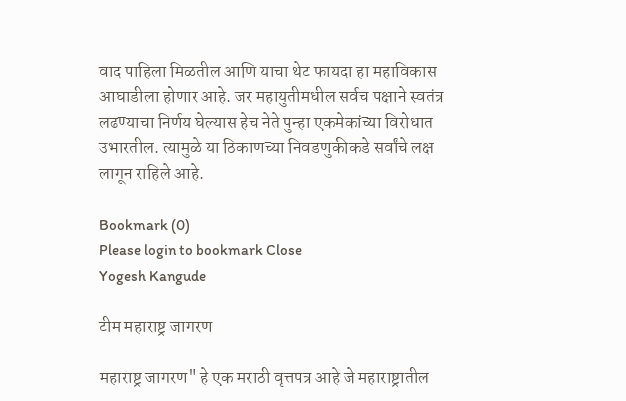वाद पाहिला मिळतील आणि याचा थेट फायदा हा महाविकास आघाडीला होणार आहे. जर महायुतीमधील सर्वच पक्षाने स्वतंत्र लढण्याचा निर्णय घेल्यास हेच नेते पुन्हा एकमेकांच्या विरोधात उभारतील. त्यामुळे या ठिकाणच्या निवडणुकीकडे सर्वांचे लक्ष लागून राहिले आहे.

Bookmark (0)
Please login to bookmark Close
Yogesh Kangude

टीम महाराष्ट्र जागरण

महाराष्ट्र जागरण" हे एक मराठी वृत्तपत्र आहे जे महाराष्ट्रातील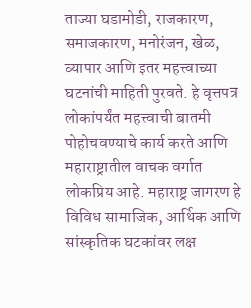ताज्या घडामोडी, राजकारण, समाजकारण, मनोरंजन, खेळ, व्यापार आणि इतर महत्त्वाच्या घटनांची माहिती पुरवते. हे वृत्तपत्र लोकांपर्यंत महत्त्वाची बातमी पोहोचवण्याचे कार्य करते आणि महाराष्ट्रातील वाचक वर्गात लोकप्रिय आहे. महाराष्ट्र जागरण हे विविध सामाजिक, आर्थिक आणि सांस्कृतिक घटकांवर लक्ष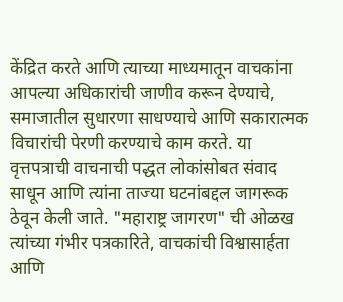केंद्रित करते आणि त्याच्या माध्यमातून वाचकांना आपल्या अधिकारांची जाणीव करून देण्याचे, समाजातील सुधारणा साधण्याचे आणि सकारात्मक विचारांची पेरणी करण्याचे काम करते. या वृत्तपत्राची वाचनाची पद्धत लोकांसोबत संवाद साधून आणि त्यांना ताज्या घटनांबद्दल जागरूक ठेवून केली जाते. "महाराष्ट्र जागरण" ची ओळख त्यांच्या गंभीर पत्रकारिते, वाचकांची विश्वासार्हता आणि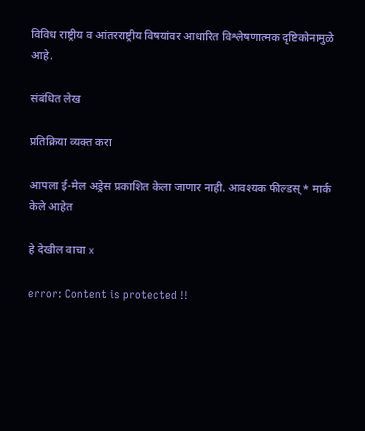विविध राष्ट्रीय व आंतरराष्ट्रीय विषयांवर आधारित विश्लेषणात्मक दृष्टिकोनामुळे आहे.

संबंधित लेख

प्रतिक्रिया व्यक्त करा

आपला ई-मेल अड्रेस प्रकाशित केला जाणार नाही. आवश्यक फील्डस् * मार्क केले आहेत

हे देखील वाचा x

error: Content is protected !!